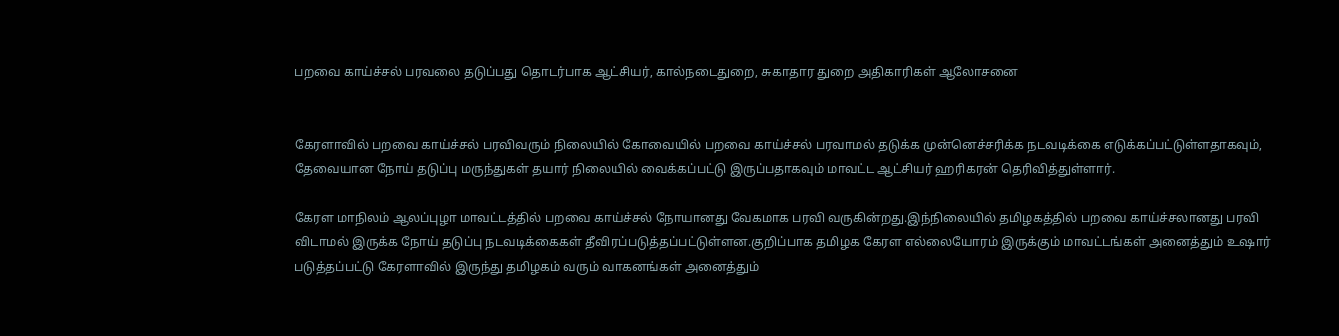பறவை காய்ச்சல் பரவலை தடுப்பது தொடர்பாக ஆட்சியர், கால்நடைதுறை, சுகாதார துறை அதிகாரிகள் ஆலோசனை


கேரளாவில் பறவை காய்ச்சல் பரவிவரும் நிலையில் கோவையில் பறவை காய்ச்சல் பரவாமல் தடுக்க முன்னெச்சரிக்க நடவடிக்கை எடுக்கப்பட்டுள்ளதாகவும், தேவையான நோய் தடுப்பு மருந்துகள் தயார் நிலையில் வைக்கப்பட்டு இருப்பதாகவும் மாவட்ட ஆட்சியர் ஹரிகரன் தெரிவித்துள்ளார்.

கேரள மாநிலம் ஆலப்புழா மாவட்டத்தில் பறவை காய்ச்சல் நோயானது வேகமாக பரவி வருகின்றது.இந்நிலையில் தமிழகத்தில் பறவை காய்ச்சலானது பரவி விடாமல் இருக்க நோய் தடுப்பு நடவடிக்கைகள் தீவிரப்படுத்தப்பட்டுள்ளன.குறிப்பாக தமிழக கேரள எல்லையோரம் இருக்கும் மாவட்டங்கள் அனைத்தும் உஷார் படுத்தப்பட்டு கேரளாவில் இருந்து தமிழகம் வரும் வாகனங்கள் அனைத்தும்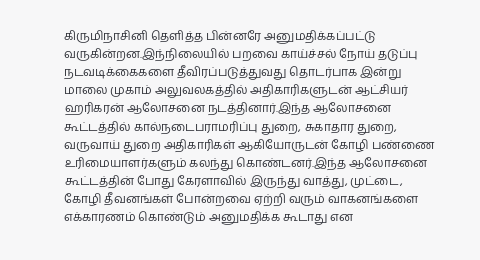கிருமிநாசினி தெளித்த பின்னரே அனுமதிக்கப்பட்டு வருகின்றன.இந்நிலையில் பறவை காய்ச்சல் நோய் தடுப்பு நடவடிக்கைகளை தீவிரப்படுத்துவது தொடர்பாக இன்று மாலை முகாம் அலுவலகத்தில் அதிகாரிகளுடன் ஆட்சியர் ஹரிகரன் ஆலோசனை நடத்தினார்.இந்த ஆலோசனை கூட்டத்தில் கால்நடைபராமரிப்பு துறை, சுகாதார துறை, வருவாய் துறை அதிகாரிகள் ஆகியோருடன் கோழி பண்ணை உரிமையாளர்களும் கலந்து கொண்டனர்.இந்த ஆலோசனை கூட்டத்தின் போது கேரளாவில் இருந்து வாத்து, முட்டை, கோழி தீவனங்கள் போன்றவை ஏற்றி வரும் வாகனங்களை எக்காரணம் கொண்டும் அனுமதிக்க கூடாது என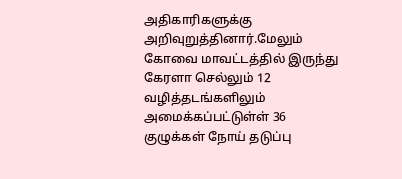அதிகாரிகளுக்கு அறிவுறுத்தினார்.மேலும் கோவை மாவட்டத்தில் இருந்து கேரளா செல்லும் 12 வழித்தடங்களிலும் அமைக்கப்பட்டுள்ள் 36 குழுக்கள் நோய் தடுப்பு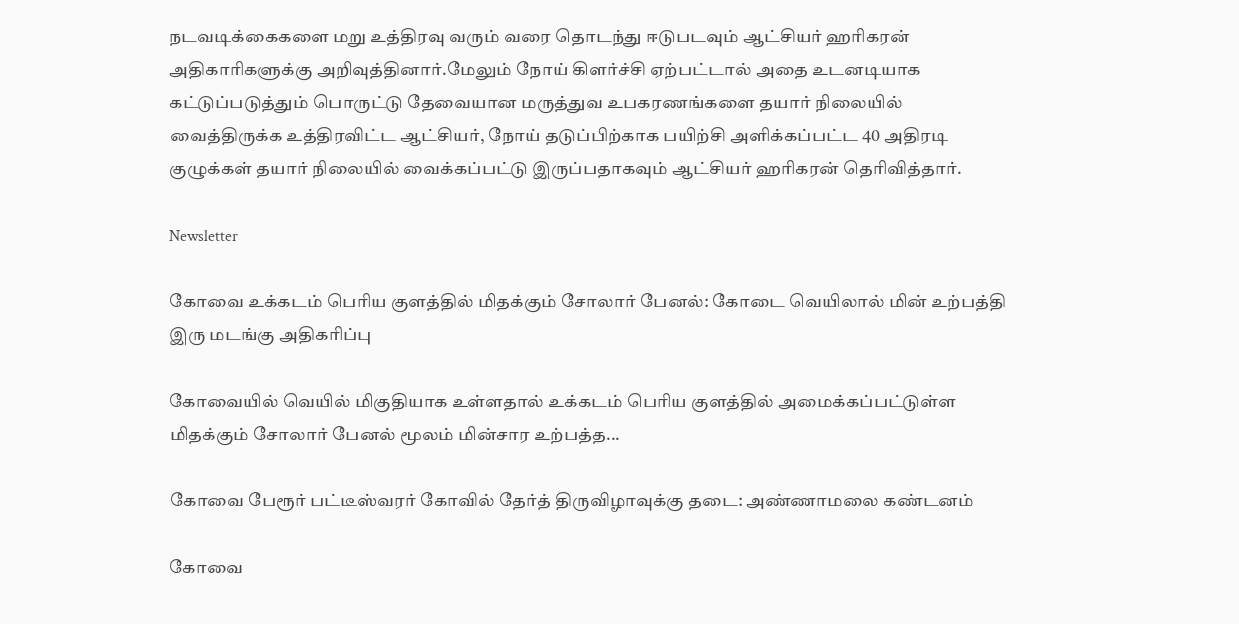நடவடிக்கைகளை மறு உத்திரவு வரும் வரை தொடந்து ஈடுபடவும் ஆட்சியர் ஹரிகரன் அதிகாரிகளுக்கு அறிவுத்தினார்.மேலும் நோய் கிளர்ச்சி ஏற்பட்டால் அதை உடனடியாக கட்டுப்படுத்தும் பொருட்டு தேவையான மருத்துவ உபகரணங்களை தயார் நிலையில் வைத்திருக்க உத்திரவிட்ட ஆட்சியர், நோய் தடுப்பிற்காக பயிற்சி அளிக்கப்பட்ட 40 அதிரடி குழுக்கள் தயார் நிலையில் வைக்கப்பட்டு இருப்பதாகவும் ஆட்சியர் ஹரிகரன் தெரிவித்தார்.

Newsletter

கோவை உக்கடம் பெரிய குளத்தில் மிதக்கும் சோலார் பேனல்: கோடை வெயிலால் மின் உற்பத்தி இரு மடங்கு அதிகரிப்பு

கோவையில் வெயில் மிகுதியாக உள்ளதால் உக்கடம் பெரிய குளத்தில் அமைக்கப்பட்டுள்ள மிதக்கும் சோலார் பேனல் மூலம் மின்சார உற்பத்த...

கோவை பேரூர் பட்டீஸ்வரர் கோவில் தேர்த் திருவிழாவுக்கு தடை: அண்ணாமலை கண்டனம்

கோவை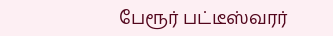பேரூர் பட்டீஸ்வரர்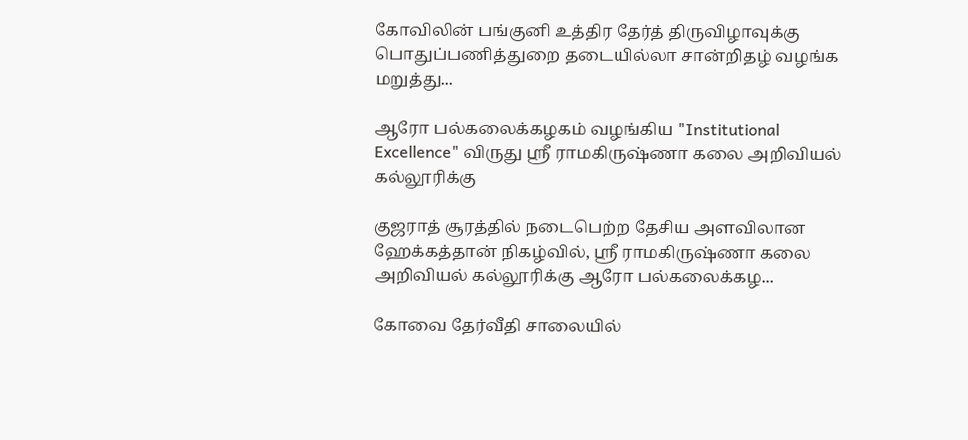கோவிலின் பங்குனி உத்திர தேர்த் திருவிழாவுக்கு பொதுப்பணித்துறை தடையில்லா சான்றிதழ் வழங்க மறுத்து...

ஆரோ பல்கலைக்கழகம் வழங்கிய "Institutional Excellence" விருது ஸ்ரீ ராமகிருஷ்ணா கலை அறிவியல் கல்லூரிக்கு

குஜராத் சூரத்தில் நடைபெற்ற தேசிய அளவிலான ஹேக்கத்தான் நிகழ்வில், ஸ்ரீ ராமகிருஷ்ணா கலை அறிவியல் கல்லூரிக்கு ஆரோ பல்கலைக்கழ...

கோவை தேர்வீதி சாலையில்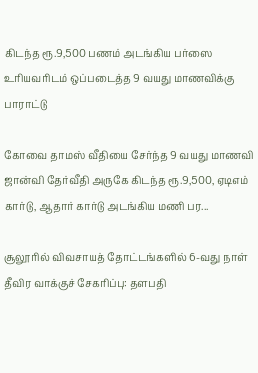கிடந்த ரூ.9,500 பணம் அடங்கிய பர்ஸை உரியவரிடம் ஒப்படைத்த 9 வயது மாணவிக்கு பாராட்டு

கோவை தாமஸ் வீதியை சேர்ந்த 9 வயது மாணவி ஜான்வி தேர்வீதி அருகே கிடந்த ரூ.9,500, ஏடிஎம் கார்டு, ஆதார் கார்டு அடங்கிய மணி பர...

சூலூரில் விவசாயத் தோட்டங்களில் 6-வது நாள் தீவிர வாக்குச் சேகரிப்பு: தளபதி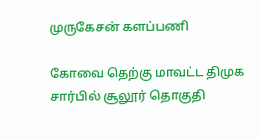முருகேசன் களப்பணி

கோவை தெற்கு மாவட்ட திமுக சார்பில் சூலூர் தொகுதி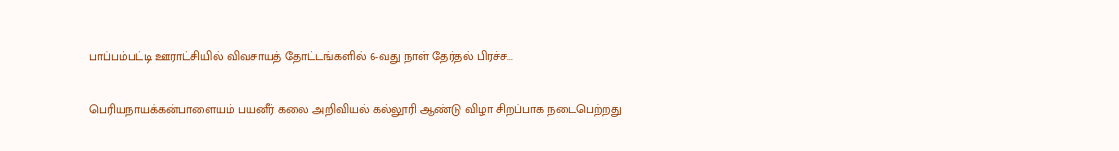பாப்பம்பட்டி ஊராட்சியில் விவசாயத் தோட்டங்களில் 6-வது நாள் தேர்தல் பிரச்ச...

பெரியநாயக்கன்பாளையம் பயனீர் கலை அறிவியல் கல்லூரி ஆண்டு விழா சிறப்பாக நடைபெற்றது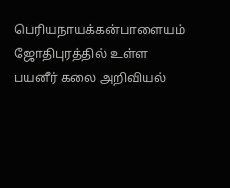பெரியநாயக்கன்பாளையம் ஜோதிபுரத்தில் உள்ள பயனீர் கலை அறிவியல்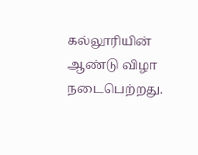கல்லூரியின் ஆண்டு விழா நடைபெற்றது.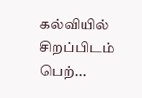கல்வியில் சிறப்பிடம் பெற்...